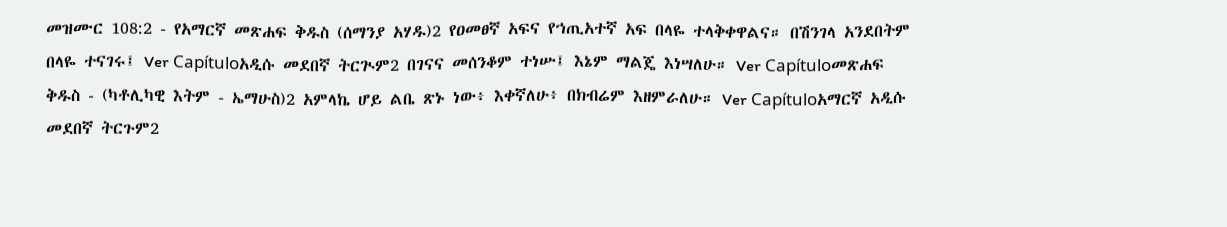መዝሙር 108:2 - የአማርኛ መጽሐፍ ቅዱስ (ሰማንያ አሃዱ)2 የዐመፀኛ አፍና የኀጢአተኛ አፍ በላዬ ተላቅቀዋልና። በሽንገላ አንደበትም በላዬ ተናገሩ፤ Ver Capítuloአዲሱ መደበኛ ትርጒም2 በገናና መሰንቆም ተነሡ፤ እኔም ማልጄ እነሣለሁ። Ver Capítuloመጽሐፍ ቅዱስ - (ካቶሊካዊ እትም - ኤማሁስ)2 አምላኬ ሆይ ልቤ ጽኑ ነው፥ እቀኛለሁ፥ በክብሬም እዘምራለሁ። Ver Capítuloአማርኛ አዲሱ መደበኛ ትርጉም2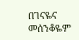በገናዬና መሰንቆዬም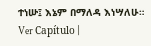ተነሡ፤ እኔም በማለዳ እነሣለሁ። Ver Capítulo |